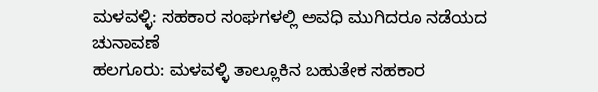ಮಳವಳ್ಳಿ: ಸಹಕಾರ ಸಂಘಗಳಲ್ಲಿ ಅವಧಿ ಮುಗಿದರೂ ನಡೆಯದ ಚುನಾವಣೆ
ಹಲಗೂರು: ಮಳವಳ್ಳಿ ತಾಲ್ಲೂಕಿನ ಬಹುತೇಕ ಸಹಕಾರ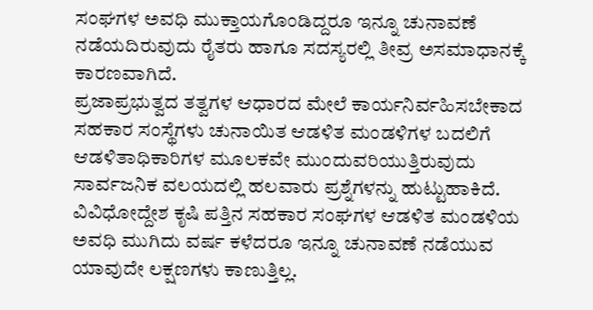ಸಂಘಗಳ ಅವಧಿ ಮುಕ್ತಾಯಗೊಂಡಿದ್ದರೂ ಇನ್ನೂ ಚುನಾವಣೆ ನಡೆಯದಿರುವುದು ರೈತರು ಹಾಗೂ ಸದಸ್ಯರಲ್ಲಿ ತೀವ್ರ ಅಸಮಾಧಾನಕ್ಕೆ ಕಾರಣವಾಗಿದೆ.
ಪ್ರಜಾಪ್ರಭುತ್ವದ ತತ್ವಗಳ ಆಧಾರದ ಮೇಲೆ ಕಾರ್ಯನಿರ್ವಹಿಸಬೇಕಾದ ಸಹಕಾರ ಸಂಸ್ಥೆಗಳು ಚುನಾಯಿತ ಆಡಳಿತ ಮಂಡಳಿಗಳ ಬದಲಿಗೆ ಆಡಳಿತಾಧಿಕಾರಿಗಳ ಮೂಲಕವೇ ಮುಂದುವರಿಯುತ್ತಿರುವುದು ಸಾರ್ವಜನಿಕ ವಲಯದಲ್ಲಿ ಹಲವಾರು ಪ್ರಶ್ನೆಗಳನ್ನು ಹುಟ್ಟುಹಾಕಿದೆ.
ವಿವಿಧೋದ್ದೇಶ ಕೃಷಿ ಪತ್ತಿನ ಸಹಕಾರ ಸಂಘಗಳ ಆಡಳಿತ ಮಂಡಳಿಯ ಅವಧಿ ಮುಗಿದು ವರ್ಷ ಕಳೆದರೂ ಇನ್ನೂ ಚುನಾವಣೆ ನಡೆಯುವ ಯಾವುದೇ ಲಕ್ಷಣಗಳು ಕಾಣುತ್ತಿಲ್ಲ.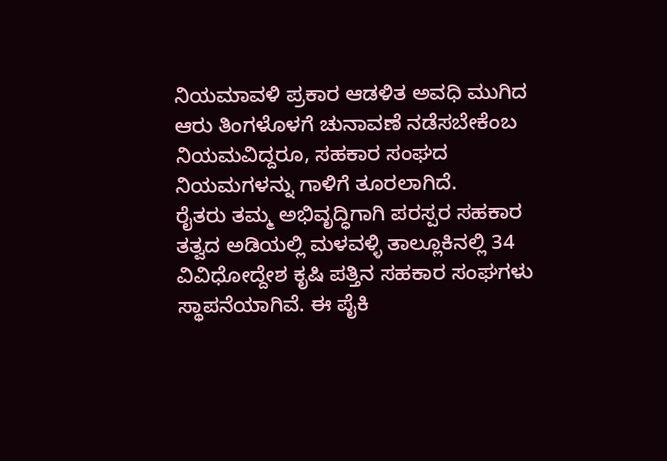ನಿಯಮಾವಳಿ ಪ್ರಕಾರ ಆಡಳಿತ ಅವಧಿ ಮುಗಿದ ಆರು ತಿಂಗಳೊಳಗೆ ಚುನಾವಣೆ ನಡೆಸಬೇಕೆಂಬ ನಿಯಮವಿದ್ದರೂ, ಸಹಕಾರ ಸಂಘದ ನಿಯಮಗಳನ್ನು ಗಾಳಿಗೆ ತೂರಲಾಗಿದೆ.
ರೈತರು ತಮ್ಮ ಅಭಿವೃದ್ಧಿಗಾಗಿ ಪರಸ್ಪರ ಸಹಕಾರ ತತ್ವದ ಅಡಿಯಲ್ಲಿ ಮಳವಳ್ಳಿ ತಾಲ್ಲೂಕಿನಲ್ಲಿ 34 ವಿವಿಧೋದ್ದೇಶ ಕೃಷಿ ಪತ್ತಿನ ಸಹಕಾರ ಸಂಘಗಳು ಸ್ಥಾಪನೆಯಾಗಿವೆ. ಈ ಪೈಕಿ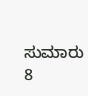ಸುಮಾರು 8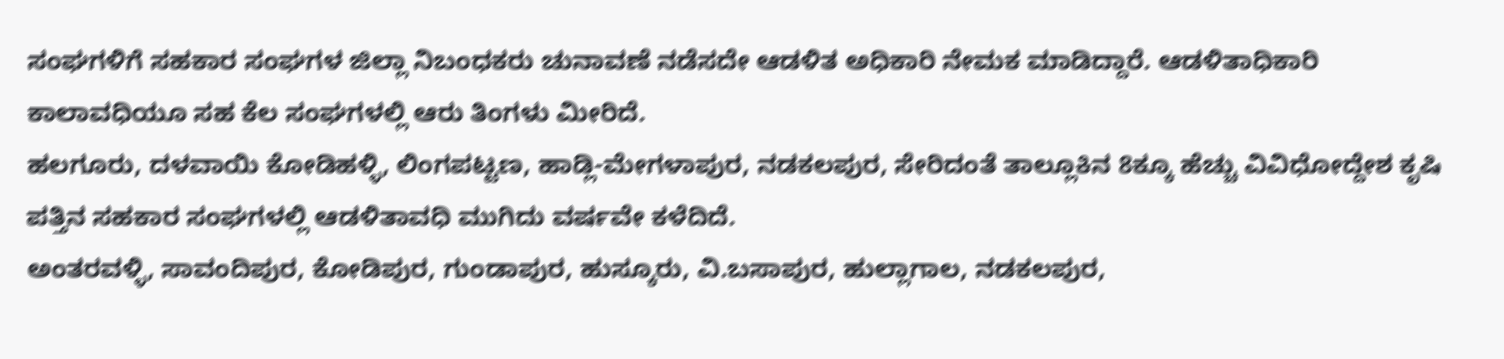ಸಂಘಗಳಿಗೆ ಸಹಕಾರ ಸಂಘಗಳ ಜಿಲ್ಲಾ ನಿಬಂಧಕರು ಚುನಾವಣೆ ನಡೆಸದೇ ಆಡಳಿತ ಅಧಿಕಾರಿ ನೇಮಕ ಮಾಡಿದ್ದಾರೆ. ಆಡಳಿತಾಧಿಕಾರಿ ಕಾಲಾವಧಿಯೂ ಸಹ ಕೆಲ ಸಂಘಗಳಲ್ಲಿ ಆರು ತಿಂಗಳು ಮೀರಿದೆ.
ಹಲಗೂರು, ದಳವಾಯಿ ಕೋಡಿಹಳ್ಳಿ, ಲಿಂಗಪಟ್ಟಣ, ಹಾಡ್ಲಿ-ಮೇಗಳಾಪುರ, ನಡಕಲಪುರ, ಸೇರಿದಂತೆ ತಾಲ್ಲೂಕಿನ 8ಕ್ಕೂ ಹೆಚ್ಚು ವಿವಿಧೋದ್ದೇಶ ಕೃಷಿ ಪತ್ತಿನ ಸಹಕಾರ ಸಂಘಗಳಲ್ಲಿ ಆಡಳಿತಾವಧಿ ಮುಗಿದು ವರ್ಷವೇ ಕಳೆದಿದೆ.
ಅಂತರವಳ್ಳಿ, ಸಾವಂದಿಪುರ, ಕೋಡಿಪುರ, ಗುಂಡಾಪುರ, ಹುಸ್ಕೂರು, ವಿ.ಬಸಾಪುರ, ಹುಲ್ಲಾಗಾಲ, ನಡಕಲಪುರ,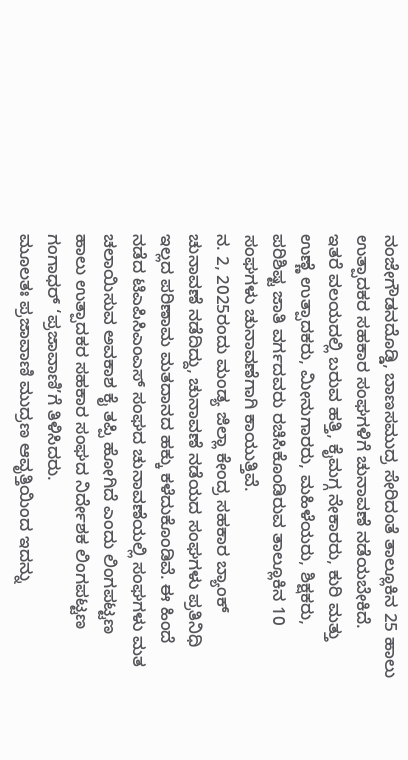ನಂಜೇಗೌಡನದೊಡ್ಡಿ, ಬಾಣಸಮುದ್ರ ಸೇರಿದಂತೆ ತಾಲ್ಲೂಕಿನ 25 ಹಾಲು ಉತ್ಪಾದಕರ ಸಹಕಾರ ಸಂಘಗಳಿಗೆ ಚುನಾವಣೆ ನಡೆಯಬೇಕಿದೆ.
ಇತರೆ ವಲಯದಲ್ಲಿ ಬರುವ ಹತ್ತಿ, ಕೈಮಗ್ಗ ನೇಕಾರರು, ಕುರಿ ಮತ್ತು ಉಣ್ಣೆ ಉತ್ಪಾದಕರು, ಮೀನುಗಾರರು, ಮಹಿಳೆಯರು, ಶಿಕ್ಷಕರು, ಪರಿಶಿಷ್ಟ ಜಾತಿ ವರ್ಗದವರು ರಚಿಸಿಕೊಂಡಿರುವ ತಾಲ್ಲೂಕಿನ 10 ಸಂಘಗಳು ಚುನಾವಣೆಗಾಗಿ ಕಾಯುತ್ತಿವೆ.
ನ. 2, 2025ರಂದು ಮಂಡ್ಯ ಜಿಲ್ಲಾ ಕೇಂದ್ರ ಸಹಕಾರ ಬ್ಯಾಂಕ್ ಚುನಾವಣೆ ನಡೆದಿದ್ದು, ಚುನಾವಣೆ ನಡೆಯದ ಸಂಘಗಳು ಪ್ರತಿನಿಧಿ ಇಲ್ಲದ ಪರಿಣಾಮ ಮತದಾನದ ಹಕ್ಕು ಕಳೆದುಕೊಂಡಿವೆ. ಈ ಹಿಂದೆ ನಡೆದ ಟಿಎಪಿಸಿಎಂಎಸ್ ಸಂಘದ ಚುನಾವಣೆಯಲ್ಲಿ ಸಂಘಗಳು ಮತ ಚಲಾಯಿಸುವ ಅವಕಾಶ ಕೈ ತಪ್ಪಿ ಹೋಗಿದೆ ಎಂದು ಲಿಂಗಪಟ್ಟಣ ಹಾಲು ಉತ್ಪಾದಕರ ಸಹಕಾರ ಸಂಘದ ನಿರ್ದೇಶಕ ಲಿಂಗಪಟ್ಟಣ ಗಂಗಾಧರ್ ‘ಪ್ರಜಾವಾಣಿ’ಗೆ ತಿಳಿಸಿದರು.
ಮೂಲತಃ ಪ್ರಜಾವಾಣಿ ಮುದ್ರಣ ಆವೃತ್ತಿಯಿಂದ ಇದನ್ನು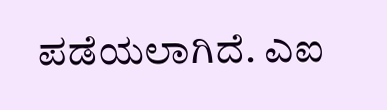ಪಡೆಯಲಾಗಿದೆ. ಎಐ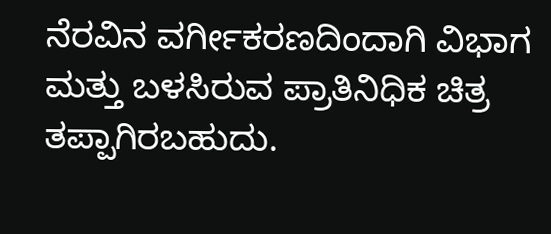ನೆರವಿನ ವರ್ಗೀಕರಣದಿಂದಾಗಿ ವಿಭಾಗ ಮತ್ತು ಬಳಸಿರುವ ಪ್ರಾತಿನಿಧಿಕ ಚಿತ್ರ ತಪ್ಪಾಗಿರಬಹುದು.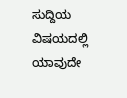ಸುದ್ದಿಯ ವಿಷಯದಲ್ಲಿ ಯಾವುದೇ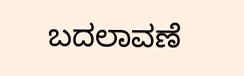ಬದಲಾವಣೆ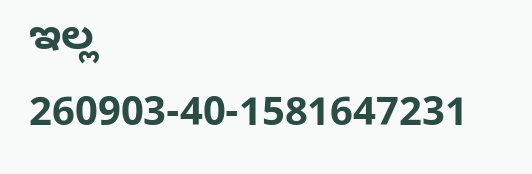ಇಲ್ಲ
260903-40-1581647231